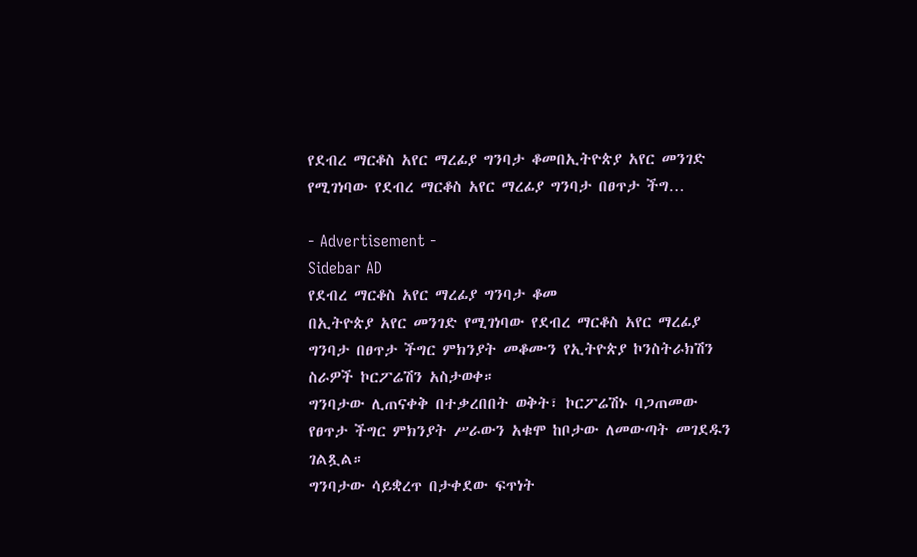የደብረ ማርቆስ አየር ማረፊያ ግንባታ ቆመበኢትዮጵያ አየር መንገድ የሚገነባው የደብረ ማርቆስ አየር ማረፊያ ግንባታ በፀጥታ ችግ…

- Advertisement -
Sidebar AD
የደብረ ማርቆስ አየር ማረፊያ ግንባታ ቆመ
በኢትዮጵያ አየር መንገድ የሚገነባው የደብረ ማርቆስ አየር ማረፊያ ግንባታ በፀጥታ ችግር ምክንያት መቆሙን የኢትዮጵያ ኮንስትራክሽን ስራዎች ኮርፖሬሽን አስታወቀ።
ግንባታው ሊጠናቀቅ በተቃረበበት ወቅት፣ ኮርፖሬሽኑ ባጋጠመው የፀጥታ ችግር ምክንያት ሥራውን አቁሞ ከቦታው ለመውጣት መገደዱን ገልጿል።
ግንባታው ሳይቋረጥ በታቀደው ፍጥነት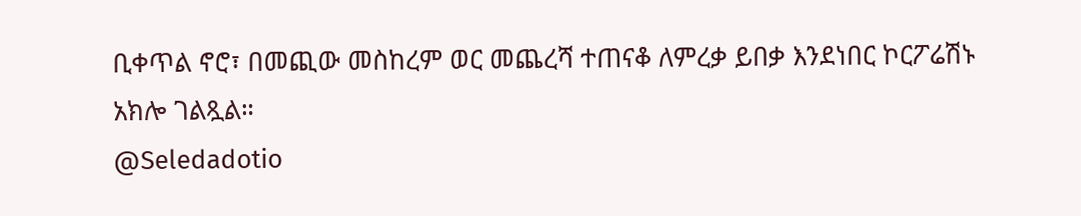ቢቀጥል ኖሮ፣ በመጪው መስከረም ወር መጨረሻ ተጠናቆ ለምረቃ ይበቃ እንደነበር ኮርፖሬሽኑ አክሎ ገልጿል።
@Seledadotio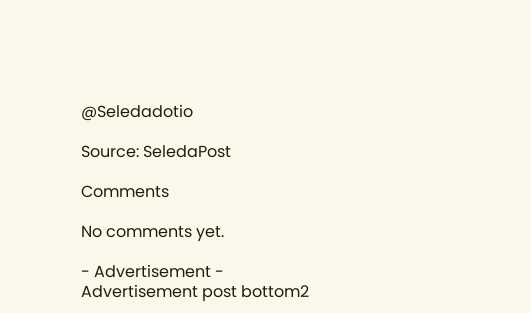@Seledadotio

Source: SeledaPost

Comments

No comments yet.

- Advertisement -
Advertisement post bottom2